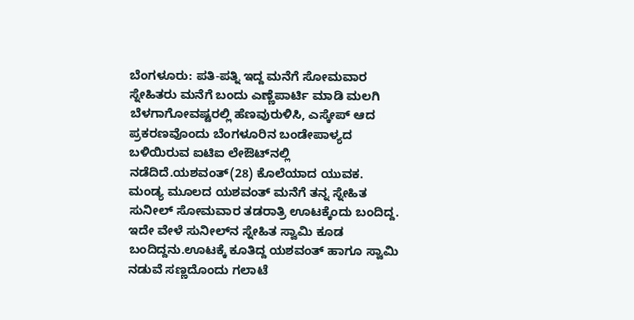ಬೆಂಗಳೂರು: ಪತಿ-ಪತ್ನಿ ಇದ್ದ ಮನೆಗೆ ಸೋಮವಾರ ಸ್ನೇಹಿತರು ಮನೆಗೆ ಬಂದು ಎಣ್ಣೆಪಾರ್ಟಿ ಮಾಡಿ ಮಲಗಿ ಬೆಳಗಾಗೋವಷ್ಟರಲ್ಲಿ ಹೆಣವುರುಳಿಸಿ, ಎಸ್ಕೇಪ್ ಆದ ಪ್ರಕರಣವೊಂದು ಬೆಂಗಳೂರಿನ ಬಂಡೇಪಾಳ್ಯದ ಬಳಿಯಿರುವ ಐಟಿಐ ಲೇಔಟ್‍ನಲ್ಲಿ ನಡೆದಿದೆ.ಯಶವಂತ್(28) ಕೊಲೆಯಾದ ಯುವಕ. ಮಂಡ್ಯ ಮೂಲದ ಯಶವಂತ್ ಮನೆಗೆ ತನ್ನ ಸ್ನೇಹಿತ ಸುನೀಲ್ ಸೋಮವಾರ ತಡರಾತ್ರಿ ಊಟಕ್ಕೆಂದು ಬಂದಿದ್ದ. ಇದೇ ವೇಳೆ ಸುನೀಲ್‍ನ ಸ್ನೇಹಿತ ಸ್ವಾಮಿ ಕೂಡ ಬಂದಿದ್ದನು.ಊಟಕ್ಕೆ ಕೂತಿದ್ದ ಯಶವಂತ್ ಹಾಗೂ ಸ್ವಾಮಿ ನಡುವೆ ಸಣ್ಣದೊಂದು ಗಲಾಟೆ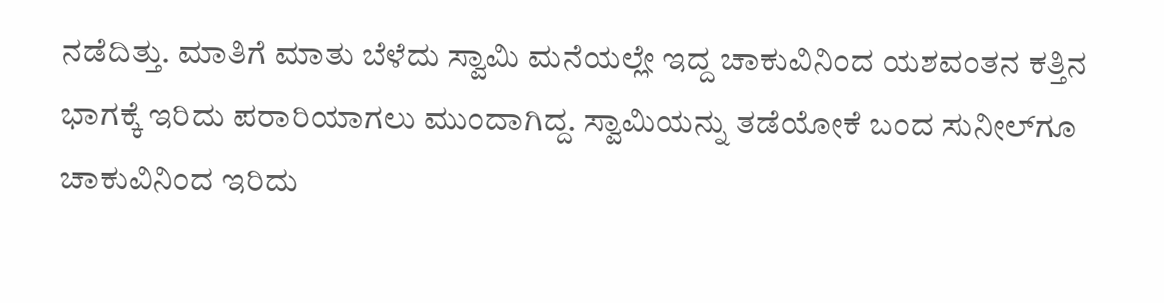ನಡೆದಿತ್ತು. ಮಾತಿಗೆ ಮಾತು ಬೆಳೆದು ಸ್ವಾಮಿ ಮನೆಯಲ್ಲೇ ಇದ್ದ ಚಾಕುವಿನಿಂದ ಯಶವಂತನ ಕತ್ತಿನ ಭಾಗಕ್ಕೆ ಇರಿದು ಪರಾರಿಯಾಗಲು ಮುಂದಾಗಿದ್ದ. ಸ್ವಾಮಿಯನ್ನು ತಡೆಯೋಕೆ ಬಂದ ಸುನೀಲ್‍ಗೂ ಚಾಕುವಿನಿಂದ ಇರಿದು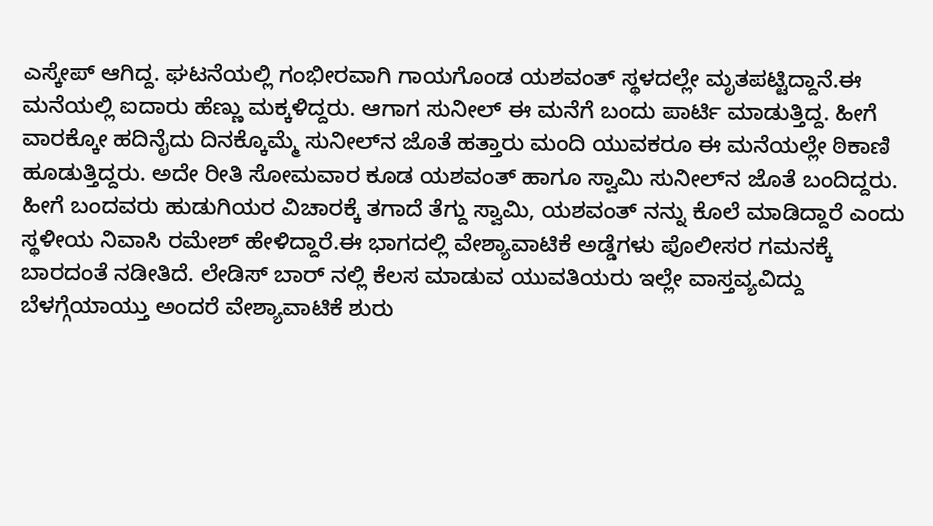ಎಸ್ಕೇಪ್ ಆಗಿದ್ದ. ಘಟನೆಯಲ್ಲಿ ಗಂಭೀರವಾಗಿ ಗಾಯಗೊಂಡ ಯಶವಂತ್ ಸ್ಥಳದಲ್ಲೇ ಮೃತಪಟ್ಟಿದ್ದಾನೆ.ಈ ಮನೆಯಲ್ಲಿ ಐದಾರು ಹೆಣ್ಣು ಮಕ್ಕಳಿದ್ದರು. ಆಗಾಗ ಸುನೀಲ್ ಈ ಮನೆಗೆ ಬಂದು ಪಾರ್ಟಿ ಮಾಡುತ್ತಿದ್ದ. ಹೀಗೆ ವಾರಕ್ಕೋ ಹದಿನೈದು ದಿನಕ್ಕೊಮ್ಮೆ ಸುನೀಲ್‍ನ ಜೊತೆ ಹತ್ತಾರು ಮಂದಿ ಯುವಕರೂ ಈ ಮನೆಯಲ್ಲೇ ಠಿಕಾಣಿ ಹೂಡುತ್ತಿದ್ದರು. ಅದೇ ರೀತಿ ಸೋಮವಾರ ಕೂಡ ಯಶವಂತ್ ಹಾಗೂ ಸ್ವಾಮಿ ಸುನೀಲ್‍ನ ಜೊತೆ ಬಂದಿದ್ದರು. ಹೀಗೆ ಬಂದವರು ಹುಡುಗಿಯರ ವಿಚಾರಕ್ಕೆ ತಗಾದೆ ತೆಗ್ದು ಸ್ವಾಮಿ, ಯಶವಂತ್ ನನ್ನು ಕೊಲೆ ಮಾಡಿದ್ದಾರೆ ಎಂದು ಸ್ಥಳೀಯ ನಿವಾಸಿ ರಮೇಶ್ ಹೇಳಿದ್ದಾರೆ.ಈ ಭಾಗದಲ್ಲಿ ವೇಶ್ಯಾವಾಟಿಕೆ ಅಡ್ಡೆಗಳು ಪೊಲೀಸರ ಗಮನಕ್ಕೆ ಬಾರದಂತೆ ನಡೀತಿದೆ. ಲೇಡಿಸ್ ಬಾರ್ ನಲ್ಲಿ ಕೆಲಸ ಮಾಡುವ ಯುವತಿಯರು ಇಲ್ಲೇ ವಾಸ್ತವ್ಯವಿದ್ದು ಬೆಳಗ್ಗೆಯಾಯ್ತು ಅಂದರೆ ವೇಶ್ಯಾವಾಟಿಕೆ ಶುರು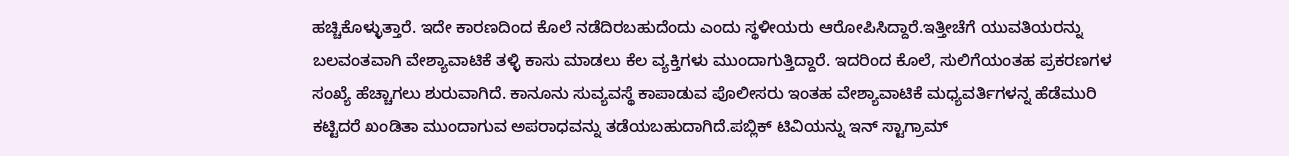ಹಚ್ಚಿಕೊಳ್ಳುತ್ತಾರೆ. ಇದೇ ಕಾರಣದಿಂದ ಕೊಲೆ ನಡೆದಿರಬಹುದೆಂದು ಎಂದು ಸ್ಥಳೀಯರು ಆರೋಪಿಸಿದ್ದಾರೆ.ಇತ್ತೀಚೆಗೆ ಯುವತಿಯರನ್ನು ಬಲವಂತವಾಗಿ ವೇಶ್ಯಾವಾಟಿಕೆ ತಳ್ಳಿ ಕಾಸು ಮಾಡಲು ಕೆಲ ವ್ಯಕ್ತಿಗಳು ಮುಂದಾಗುತ್ತಿದ್ದಾರೆ. ಇದರಿಂದ ಕೊಲೆ, ಸುಲಿಗೆಯಂತಹ ಪ್ರಕರಣಗಳ ಸಂಖ್ಯೆ ಹೆಚ್ಚಾಗಲು ಶುರುವಾಗಿದೆ. ಕಾನೂನು ಸುವ್ಯವಸ್ಥೆ ಕಾಪಾಡುವ ಪೊಲೀಸರು ಇಂತಹ ವೇಶ್ಯಾವಾಟಿಕೆ ಮಧ್ಯವರ್ತಿಗಳನ್ನ ಹೆಡೆಮುರಿ ಕಟ್ಟಿದರೆ ಖಂಡಿತಾ ಮುಂದಾಗುವ ಅಪರಾಧವನ್ನು ತಡೆಯಬಹುದಾಗಿದೆ.ಪಬ್ಲಿಕ್ ಟಿವಿಯನ್ನು ಇನ್ ಸ್ಟಾಗ್ರಾಮ್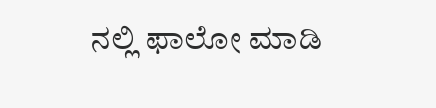ನಲ್ಲಿ ಫಾಲೋ ಮಾಡಿ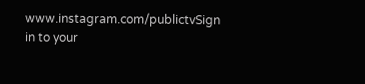www.instagram.com/publictvSign in to your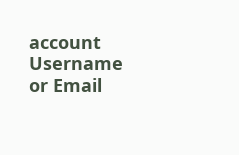account
Username or Email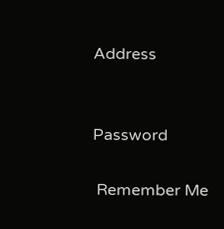Address


Password

 Remember Me